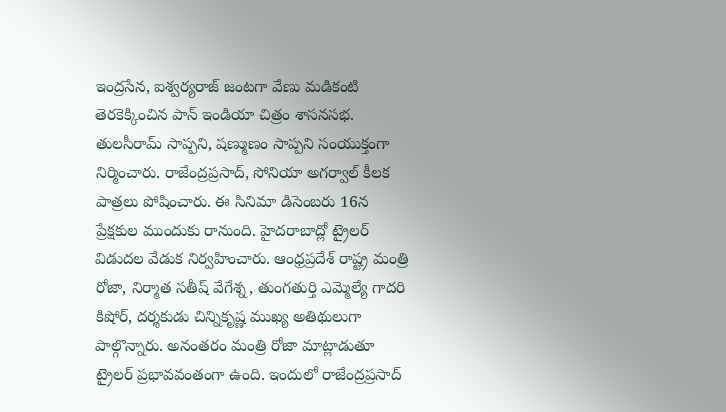ఇంద్రసేన, ఐశ్వర్యరాజ్ జంటగా వేణు మడికంటి తెరకెక్కించిన పాన్ ఇండియా చిత్రం శాసనసభ. తులసీరామ్ సాప్పని, షణ్ముణం సాప్పని సంయుక్తంగా నిర్మించారు. రాజేంద్రప్రసాద్, సోనియా అగర్వాల్ కీలక పాత్రలు పోషించారు. ఈ సినిమా డిసెంబరు 16న ప్రేక్షకుల ముందుకు రానుంది. హైదరాబాద్లో ట్రైలర్ విడుదల వేడుక నిర్వహించారు. ఆంధ్రప్రదేశ్ రాష్ట్ర మంత్రి రోజా, నిర్మాత సతీష్ వేగేశ్న, తుంగతుర్తి ఎమ్మెల్యే గాదరి కిషోర్, దర్శకుడు చిన్నికృష్ణ ముఖ్య అతిథులుగా పాల్గొన్నారు. అనంతరం మంత్రి రోజా మాట్లాడుతూ ట్రైలర్ ప్రభావవంతంగా ఉంది. ఇందులో రాజేంద్రప్రసాద్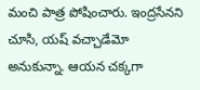మంచి పాత్ర పోషించారు. ఇంద్రసేనని చూసి, యష్ వచ్చాడేమో అనుకున్నా. ఆయన చక్కగా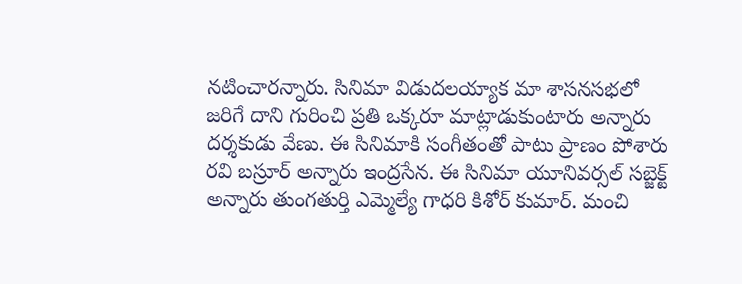నటించారన్నారు. సినిమా విడుదలయ్యాక మా శాసనసభలో జరిగే దాని గురించి ప్రతి ఒక్కరూ మాట్లాడుకుంటారు అన్నారు దర్శకుడు వేణు. ఈ సినిమాకి సంగీతంతో పాటు ప్రాణం పోశారు రవి బస్రూర్ అన్నారు ఇంద్రసేన. ఈ సినిమా యూనివర్సల్ సబ్జెక్ట్ అన్నారు తుంగతుర్తి ఎమ్మెల్యే గాధరి కిశోర్ కుమార్. మంచి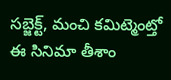సబ్జెక్ట్, మంచి కమిట్మెంట్తో ఈ సినిమా తీశాం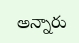అన్నారు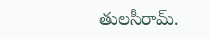తులసీరామ్.